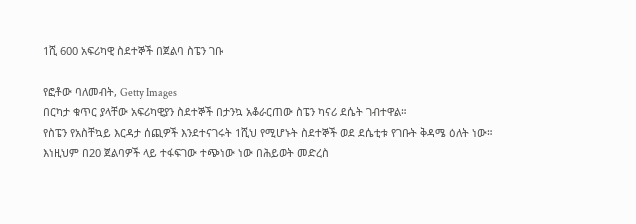1ሺ 600 አፍሪካዊ ስደተኞች በጀልባ ስፔን ገቡ

የፎቶው ባለመብት, Getty Images
በርካታ ቁጥር ያላቸው አፍሪካዊያን ስደተኞች በታንኳ አቆራርጠው ስፔን ካናሪ ደሴት ገብተዋል።
የስፔን የአስቸኳይ እርዳታ ሰጪዎች እንደተናገሩት 1ሺህ የሚሆኑት ስደተኞች ወደ ደሴቲቱ የገቡት ቅዳሜ ዕለት ነው።
እነዚህም በ20 ጀልባዎች ላይ ተፋፍገው ተጭነው ነው በሕይወት መድረስ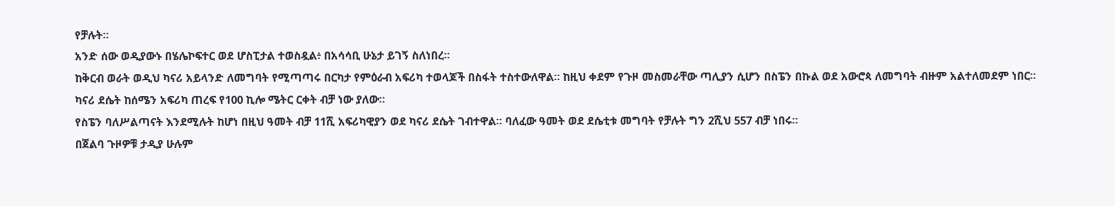የቻሉት።
አንድ ሰው ወዲያውኑ በሄሌኮፍተር ወደ ሆስፒታል ተወስዷል፥ በአሳሳቢ ሁኔታ ይገኝ ስለነበረ።
ከቅርብ ወራት ወዲህ ካናሪ አይላንድ ለመግባት የሚጣጣሩ በርካታ የምዕራብ አፍሪካ ተወላጆች በስፋት ተስተውለዋል። ከዚህ ቀደም የጉዞ መስመራቸው ጣሊያን ሲሆን በስፔን በኩል ወደ አውሮጳ ለመግባት ብዙም አልተለመደም ነበር።
ካናሪ ደሴት ከሰሜን አፍሪካ ጠረፍ የ100 ኪሎ ሜትር ርቀት ብቻ ነው ያለው።
የስፔን ባለሥልጣናት እንደሚሉት ከሆነ በዚህ ዓመት ብቻ 11ሺ አፍሪካዊያን ወደ ካናሪ ደሴት ገብተዋል። ባለፈው ዓመት ወደ ደሴቲቱ መግባት የቻሉት ግን 2ሺህ 557 ብቻ ነበሩ።
በጀልባ ጉዞዎቹ ታዲያ ሁሉም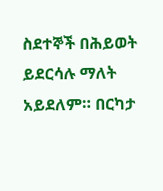ስደተኞች በሕይወት ይደርሳሉ ማለት አይደለም። በርካታ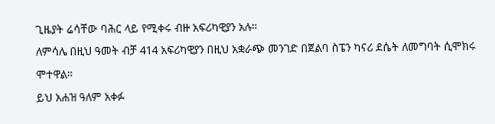ጊዜያት ሬሳቸው ባሕር ላይ የሚቀሩ ብዙ አፍሪካዊያን አሉ።
ለምሳሌ በዚህ ዓመት ብቻ 414 አፍሪካዊያን በዚህ አቋራጭ መንገድ በጀልባ ስፔን ካናሪ ደሴት ለመግባት ሲሞክሩ ሞተዋል።
ይህ አሐዝ ዓለም አቀፉ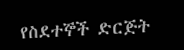የስደተኞች ድርጅት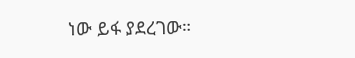ነው ይፋ ያደረገው።